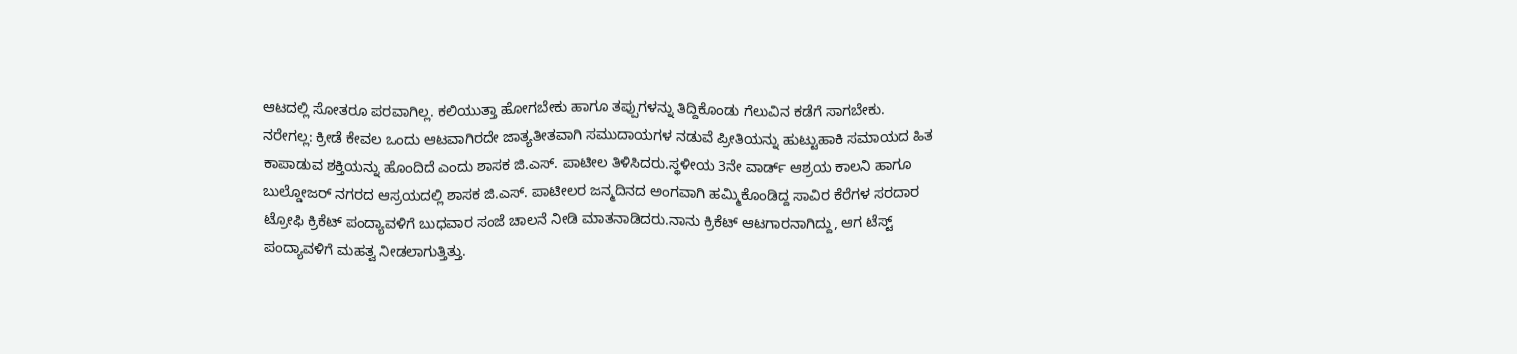ಆಟದಲ್ಲಿ ಸೋತರೂ ಪರವಾಗಿಲ್ಲ. ಕಲಿಯುತ್ತಾ ಹೋಗಬೇಕು ಹಾಗೂ ತಪ್ಪುಗಳನ್ನು ತಿದ್ದಿಕೊಂಡು ಗೆಲುವಿನ ಕಡೆಗೆ ಸಾಗಬೇಕು.
ನರೇಗಲ್ಲ: ಕ್ರೀಡೆ ಕೇವಲ ಒಂದು ಆಟವಾಗಿರದೇ ಜಾತ್ಯತೀತವಾಗಿ ಸಮುದಾಯಗಳ ನಡುವೆ ಪ್ರೀತಿಯನ್ನು ಹುಟ್ಟುಹಾಕಿ ಸಮಾಯದ ಹಿತ ಕಾಪಾಡುವ ಶಕ್ತಿಯನ್ನು ಹೊಂದಿದೆ ಎಂದು ಶಾಸಕ ಜಿ.ಎಸ್. ಪಾಟೀಲ ತಿಳಿಸಿದರು.ಸ್ಥಳೀಯ 3ನೇ ವಾರ್ಡ್ ಆಶ್ರಯ ಕಾಲನಿ ಹಾಗೂ ಬುಲ್ಡೋಜರ್ ನಗರದ ಆಸ್ರಯದಲ್ಲಿ ಶಾಸಕ ಜಿ.ಎಸ್. ಪಾಟೀಲರ ಜನ್ಮದಿನದ ಅಂಗವಾಗಿ ಹಮ್ಮಿಕೊಂಡಿದ್ದ ಸಾವಿರ ಕೆರೆಗಳ ಸರದಾರ ಟ್ರೋಫಿ ಕ್ರಿಕೆಟ್ ಪಂದ್ಯಾವಳಿಗೆ ಬುಧವಾರ ಸಂಜೆ ಚಾಲನೆ ನೀಡಿ ಮಾತನಾಡಿದರು.ನಾನು ಕ್ರಿಕೆಟ್ ಆಟಗಾರನಾಗಿದ್ದು, ಆಗ ಟೆಸ್ಟ್ ಪಂದ್ಯಾವಳಿಗೆ ಮಹತ್ವ ನೀಡಲಾಗುತ್ತಿತ್ತು.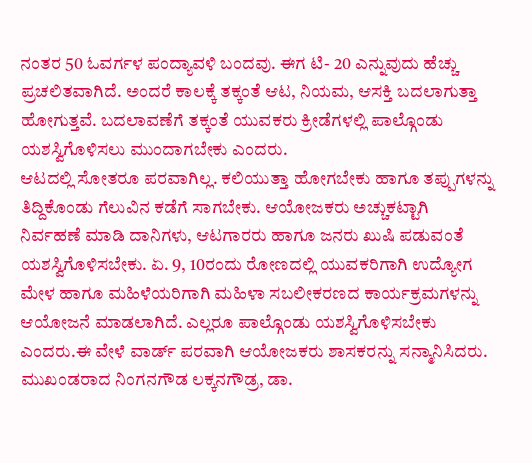ನಂತರ 50 ಓವರ್ಗಳ ಪಂದ್ಯಾವಳಿ ಬಂದವು. ಈಗ ಟಿ- 20 ಎನ್ನುವುದು ಹೆಚ್ಚು ಪ್ರಚಲಿತವಾಗಿದೆ. ಅಂದರೆ ಕಾಲಕ್ಕೆ ತಕ್ಕಂತೆ ಆಟ, ನಿಯಮ, ಆಸಕ್ತಿ ಬದಲಾಗುತ್ತಾ ಹೋಗುತ್ತವೆ. ಬದಲಾವಣೆಗೆ ತಕ್ಕಂತೆ ಯುವಕರು ಕ್ರೀಡೆಗಳಲ್ಲಿ ಪಾಲ್ಗೊಂಡು ಯಶಸ್ವಿಗೊಳಿಸಲು ಮುಂದಾಗಬೇಕು ಎಂದರು.
ಆಟದಲ್ಲಿ ಸೋತರೂ ಪರವಾಗಿಲ್ಲ. ಕಲಿಯುತ್ತಾ ಹೋಗಬೇಕು ಹಾಗೂ ತಪ್ಪುಗಳನ್ನು ತಿದ್ದಿಕೊಂಡು ಗೆಲುವಿನ ಕಡೆಗೆ ಸಾಗಬೇಕು. ಆಯೋಜಕರು ಅಚ್ಚುಕಟ್ಟಾಗಿ ನಿರ್ವಹಣೆ ಮಾಡಿ ದಾನಿಗಳು, ಆಟಗಾರರು ಹಾಗೂ ಜನರು ಖುಷಿ ಪಡುವಂತೆ ಯಶಸ್ವಿಗೊಳಿಸಬೇಕು. ಏ. 9, 10ರಂದು ರೋಣದಲ್ಲಿ ಯುವಕರಿಗಾಗಿ ಉದ್ಯೋಗ ಮೇಳ ಹಾಗೂ ಮಹಿಳೆಯರಿಗಾಗಿ ಮಹಿಳಾ ಸಬಲೀಕರಣದ ಕಾರ್ಯಕ್ರಮಗಳನ್ನು ಆಯೋಜನೆ ಮಾಡಲಾಗಿದೆ. ಎಲ್ಲರೂ ಪಾಲ್ಗೊಂಡು ಯಶಸ್ವಿಗೊಳಿಸಬೇಕು ಎಂದರು.ಈ ವೇಳೆ ವಾರ್ಡ್ ಪರವಾಗಿ ಆಯೋಜಕರು ಶಾಸಕರನ್ನು ಸನ್ಮಾನಿಸಿದರು. ಮುಖಂಡರಾದ ನಿಂಗನಗೌಡ ಲಕ್ಕನಗೌಡ್ರ, ಡಾ.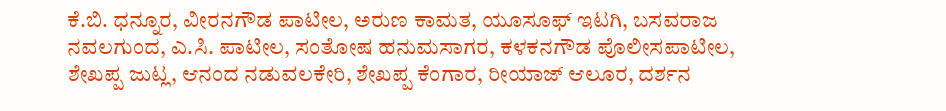ಕೆ.ಬಿ. ಧನ್ನೂರ, ವೀರನಗೌಡ ಪಾಟೀಲ, ಅರುಣ ಕಾಮತ, ಯೂಸೂಫ್ ಇಟಗಿ, ಬಸವರಾಜ ನವಲಗುಂದ, ಎ.ಸಿ. ಪಾಟೀಲ, ಸಂತೋಷ ಹನುಮಸಾಗರ, ಕಳಕನಗೌಡ ಪೊಲೀಸಪಾಟೀಲ, ಶೇಖಪ್ಪ ಜುಟ್ಲ, ಆನಂದ ನಡುವಲಕೇರಿ, ಶೇಖಪ್ಪ ಕೆಂಗಾರ, ರೀಯಾಜ್ ಆಲೂರ, ದರ್ಶನ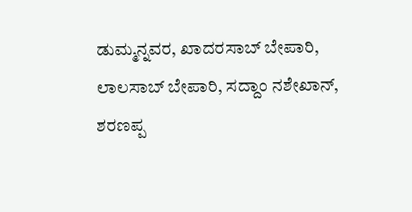ಡುಮ್ಮನ್ನವರ, ಖಾದರಸಾಬ್ ಬೇಪಾರಿ, ಲಾಲಸಾಬ್ ಬೇಪಾರಿ, ಸದ್ದಾಂ ನಶೇಖಾನ್, ಶರಣಪ್ಪ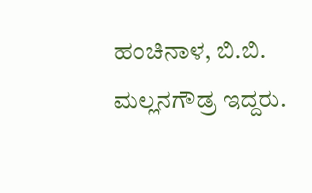ಹಂಚಿನಾಳ, ಬಿ.ಬಿ. ಮಲ್ಲನಗೌಡ್ರ ಇದ್ದರು.